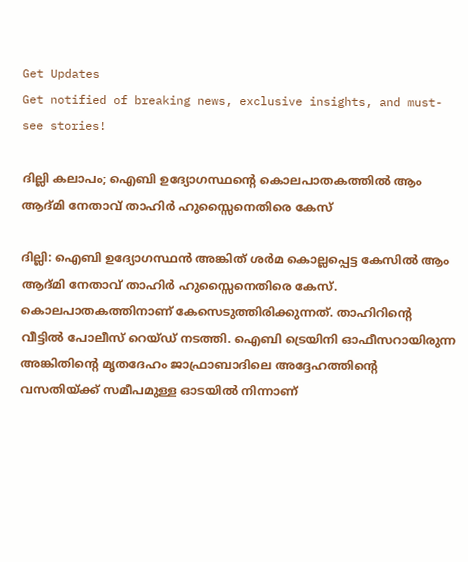Get Updates
Get notified of breaking news, exclusive insights, and must-see stories!

ദില്ലി കലാപം; ഐബി ഉദ്യോഗസ്ഥന്റെ കൊലപാതകത്തിൽ ആം ആദ്മി നേതാവ് താഹിർ ഹുസ്സൈനെതിരെ കേസ്

ദില്ലി: ഐബി ഉദ്യോഗസ്ഥൻ അങ്കിത് ശർമ കൊല്ലപ്പെട്ട കേസിൽ ആം ആദ്മി നേതാവ് താഹിർ ഹുസ്സൈനെതിരെ കേസ്. കൊലപാതകത്തിനാണ് കേസെടുത്തിരിക്കുന്നത്. താഹിറിന്റെ വീട്ടിൽ പോലീസ് റെയ്ഡ് നടത്തി. ഐബി ട്രെയിനി ഓഫീസറായിരുന്ന അങ്കിതിന്റെ മൃതദേഹം ജാഫ്രാബാദിലെ അദ്ദേഹത്തിന്റെ വസതിയ്ക്ക് സമീപമുള്ള ഓടയിൽ നിന്നാണ്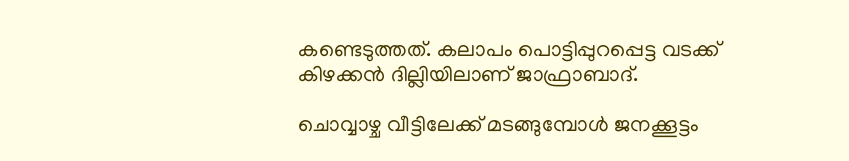കണ്ടെടുത്തത്. കലാപം പൊട്ടിപ്പുറപ്പെട്ട വടക്ക് കിഴക്കൻ ദില്ലിയിലാണ് ജാഫ്രാബാദ്.

ചൊവ്വാഴ്ച വീട്ടിലേക്ക് മടങ്ങുമ്പോൾ ജനക്കൂട്ടം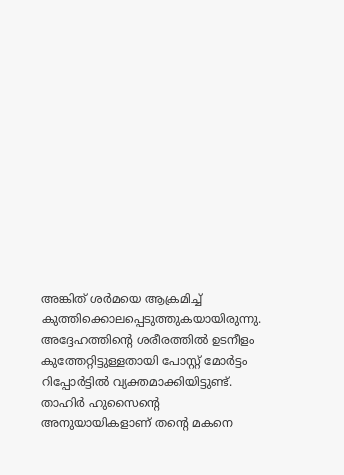അങ്കിത് ശർമയെ ആക്രമിച്ച് കുത്തിക്കൊലപ്പെടുത്തുകയായിരുന്നു. അദ്ദേഹത്തിന്റെ ശരീരത്തിൽ ഉടനീളം കുത്തേറ്റിട്ടുള്ളതായി പോസ്റ്റ് മോർട്ടം റിപ്പോർട്ടിൽ വ്യക്തമാക്കിയിട്ടുണ്ട്. താഹിർ ഹുസൈന്റെ അനുയായികളാണ് തന്റെ മകനെ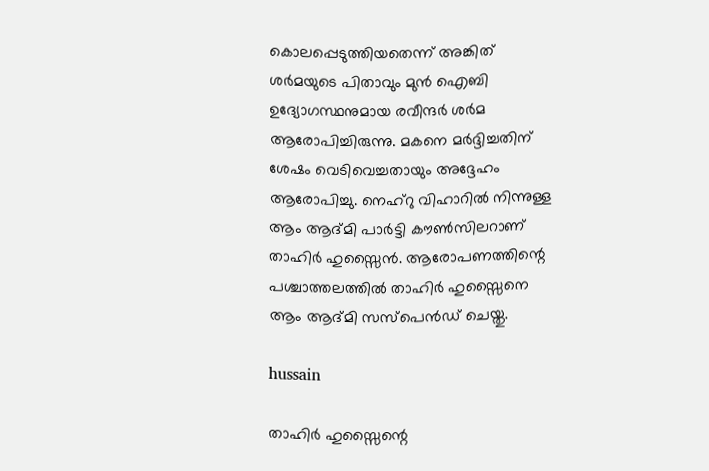കൊലപ്പെടുത്തിയതെന്ന് അങ്കിത് ശർമയുടെ പിതാവും മുൻ ഐബി ഉദ്യോഗസ്ഥനുമായ രവീന്ദർ ശർമ ആരോപിച്ചിരുന്നു. മകനെ മർദ്ദിച്ചതിന് ശേഷം വെടിവെച്ചതായും അദ്ദേഹം ആരോപിച്ചു. നെഹ്റു വിഹാറിൽ നിന്നുള്ള ആം ആദ്മി പാർട്ടി കൗൺസിലറാണ് താഹിർ ഹുസ്സൈൻ. ആരോപണത്തിന്റെ പശ്ചാത്തലത്തിൽ താഹിർ ഹുസ്സൈനെ ആം ആദ്മി സസ്പെൻഡ് ചെയ്തു.

hussain

താഹിർ ഹുസ്സൈന്റെ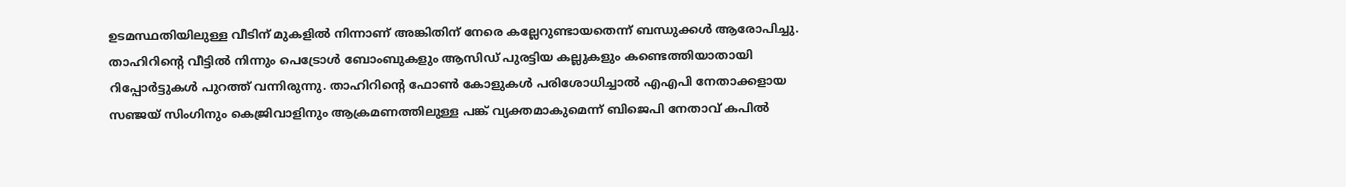ഉടമസ്ഥതിയിലുള്ള വീടിന് മുകളിൽ നിന്നാണ് അങ്കിതിന് നേരെ കല്ലേറുണ്ടായതെന്ന് ബന്ധുക്കൾ ആരോപിച്ചു. താഹിറിന്റെ വീട്ടിൽ നിന്നും പെട്രോൾ ബോംബുകളും ആസിഡ് പുരട്ടിയ കല്ലുകളും കണ്ടെത്തിയാതായി റിപ്പോർട്ടുകൾ പുറത്ത് വന്നിരുന്നു. താഹിറിന്റെ ഫോൺ കോളുകൾ പരിശോധിച്ചാൽ എഎപി നേതാക്കളായ സഞ്ജയ് സിംഗിനും കെജ്രിവാളിനും ആക്രമണത്തിലുള്ള പങ്ക് വ്യക്തമാകുമെന്ന് ബിജെപി നേതാവ് കപിൽ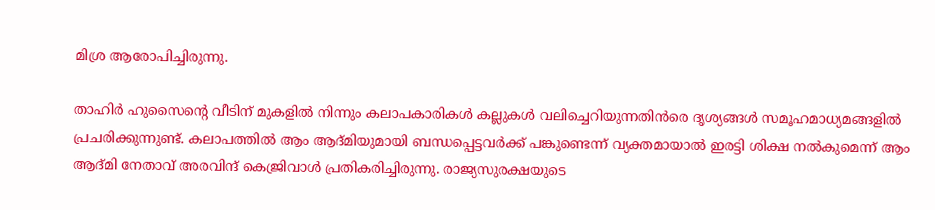മിശ്ര ആരോപിച്ചിരുന്നു.

താഹിർ ഹുസൈന്റെ വീടിന് മുകളിൽ നിന്നും കലാപകാരികൾ കല്ലുകൾ വലിച്ചെറിയുന്നതിൻരെ ദൃശ്യങ്ങൾ സമൂഹമാധ്യമങ്ങളിൽ പ്രചരിക്കുന്നുണ്ട്. കലാപത്തിൽ ആം ആദ്മിയുമായി ബന്ധപ്പെട്ടവർക്ക് പങ്കുണ്ടെന്ന് വ്യക്തമായാൽ ഇരട്ടി ശിക്ഷ നൽകുമെന്ന് ആം ആദ്മി നേതാവ് അരവിന്ദ് കെജ്രിവാൾ പ്രതികരിച്ചിരുന്നു. രാജ്യസുരക്ഷയുടെ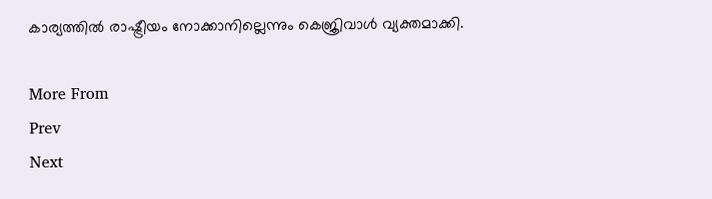കാര്യത്തിൽ രാഷ്ട്രീയം നോക്കാനില്ലെന്നും കെജ്രിവാൾ വ്യക്തമാക്കി.

More From
Prev
Next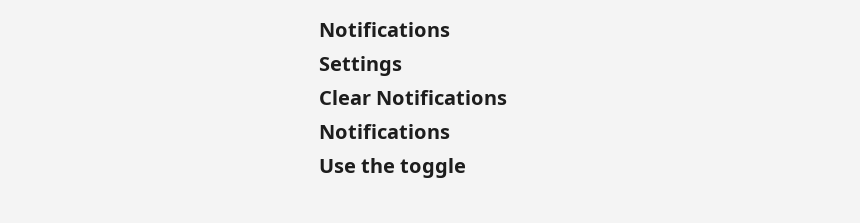Notifications
Settings
Clear Notifications
Notifications
Use the toggle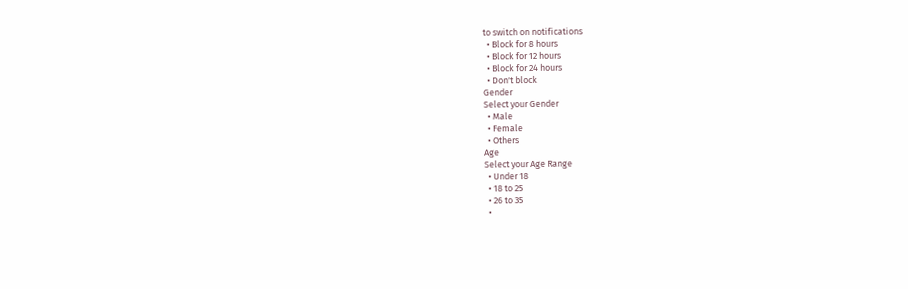to switch on notifications
  • Block for 8 hours
  • Block for 12 hours
  • Block for 24 hours
  • Don't block
Gender
Select your Gender
  • Male
  • Female
  • Others
Age
Select your Age Range
  • Under 18
  • 18 to 25
  • 26 to 35
  •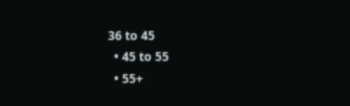36 to 45
  • 45 to 55
  • 55+